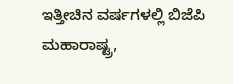ಇತ್ತೀಚಿನ ವರ್ಷಗಳಲ್ಲಿ ಬಿಜೆಪಿ ಮಹಾರಾಷ್ಟ್ರ,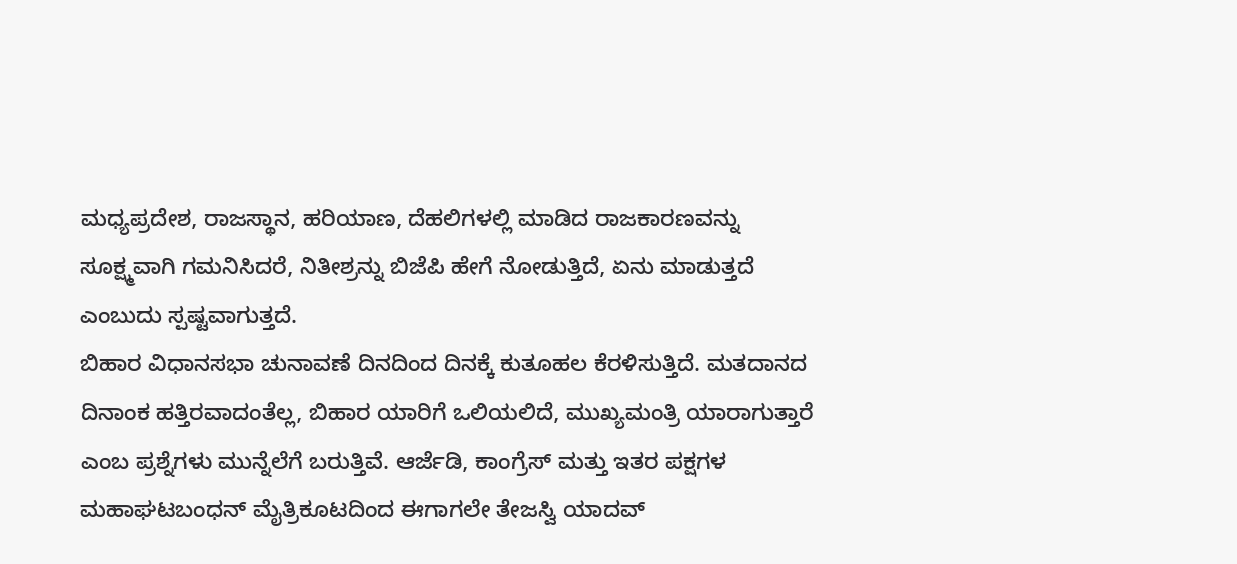ಮಧ್ಯಪ್ರದೇಶ, ರಾಜಸ್ಥಾನ, ಹರಿಯಾಣ, ದೆಹಲಿಗಳಲ್ಲಿ ಮಾಡಿದ ರಾಜಕಾರಣವನ್ನು ಸೂಕ್ಷ್ಮವಾಗಿ ಗಮನಿಸಿದರೆ, ನಿತೀಶ್ರನ್ನು ಬಿಜೆಪಿ ಹೇಗೆ ನೋಡುತ್ತಿದೆ, ಏನು ಮಾಡುತ್ತದೆ ಎಂಬುದು ಸ್ಪಷ್ಟವಾಗುತ್ತದೆ.
ಬಿಹಾರ ವಿಧಾನಸಭಾ ಚುನಾವಣೆ ದಿನದಿಂದ ದಿನಕ್ಕೆ ಕುತೂಹಲ ಕೆರಳಿಸುತ್ತಿದೆ. ಮತದಾನದ ದಿನಾಂಕ ಹತ್ತಿರವಾದಂತೆಲ್ಲ, ಬಿಹಾರ ಯಾರಿಗೆ ಒಲಿಯಲಿದೆ, ಮುಖ್ಯಮಂತ್ರಿ ಯಾರಾಗುತ್ತಾರೆ ಎಂಬ ಪ್ರಶ್ನೆಗಳು ಮುನ್ನೆಲೆಗೆ ಬರುತ್ತಿವೆ. ಆರ್ಜೆಡಿ, ಕಾಂಗ್ರೆಸ್ ಮತ್ತು ಇತರ ಪಕ್ಷಗಳ ಮಹಾಘಟಬಂಧನ್ ಮೈತ್ರಿಕೂಟದಿಂದ ಈಗಾಗಲೇ ತೇಜಸ್ವಿ ಯಾದವ್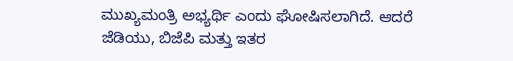ಮುಖ್ಯಮಂತ್ರಿ ಅಭ್ಯರ್ಥಿ ಎಂದು ಘೋಷಿಸಲಾಗಿದೆ. ಆದರೆ ಜೆಡಿಯು, ಬಿಜೆಪಿ ಮತ್ತು ಇತರ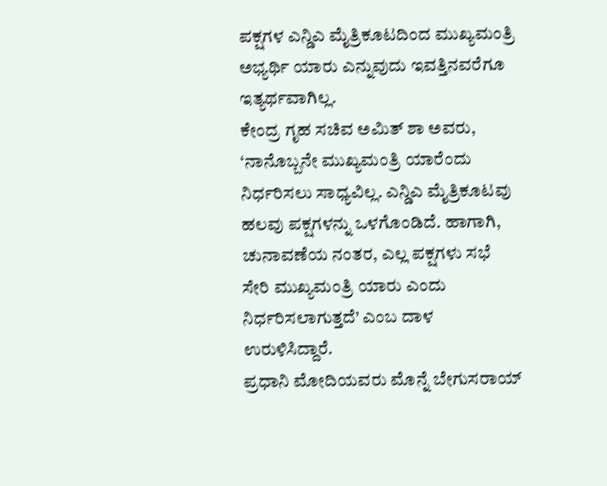ಪಕ್ಷಗಳ ಎನ್ಡಿಎ ಮೈತ್ರಿಕೂಟದಿಂದ ಮುಖ್ಯಮಂತ್ರಿ ಅಭ್ಯರ್ಥಿ ಯಾರು ಎನ್ನುವುದು ಇವತ್ತಿನವರೆಗೂ ಇತ್ಯರ್ಥವಾಗಿಲ್ಲ.
ಕೇಂದ್ರ ಗೃಹ ಸಚಿವ ಅಮಿತ್ ಶಾ ಅವರು, ‘ನಾನೊಬ್ಬನೇ ಮುಖ್ಯಮಂತ್ರಿ ಯಾರೆಂದು ನಿರ್ಧರಿಸಲು ಸಾಧ್ಯವಿಲ್ಲ. ಎನ್ಡಿಎ ಮೈತ್ರಿಕೂಟವು ಹಲವು ಪಕ್ಷಗಳನ್ನು ಒಳಗೊಂಡಿದೆ. ಹಾಗಾಗಿ, ಚುನಾವಣೆಯ ನಂತರ, ಎಲ್ಲ ಪಕ್ಷಗಳು ಸಭೆ ಸೇರಿ ಮುಖ್ಯಮಂತ್ರಿ ಯಾರು ಎಂದು ನಿರ್ಧರಿಸಲಾಗುತ್ತದೆ’ ಎಂಬ ದಾಳ ಉರುಳಿಸಿದ್ದಾರೆ.
ಪ್ರಧಾನಿ ಮೋದಿಯವರು ಮೊನ್ನೆ ಬೇಗುಸರಾಯ್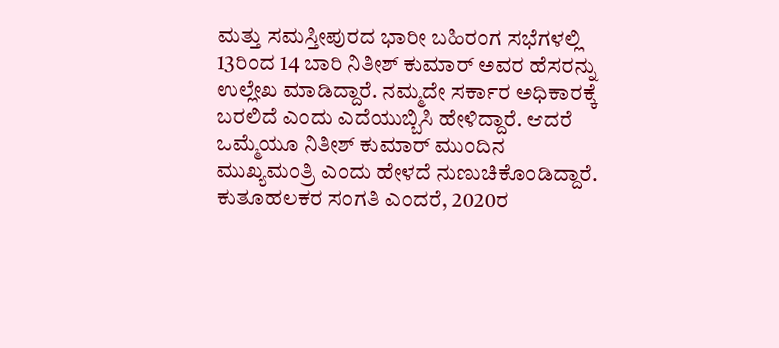ಮತ್ತು ಸಮಸ್ತೀಪುರದ ಭಾರೀ ಬಹಿರಂಗ ಸಭೆಗಳಲ್ಲಿ 13ರಿಂದ 14 ಬಾರಿ ನಿತೀಶ್ ಕುಮಾರ್ ಅವರ ಹೆಸರನ್ನು ಉಲ್ಲೇಖ ಮಾಡಿದ್ದಾರೆ. ನಮ್ಮದೇ ಸರ್ಕಾರ ಅಧಿಕಾರಕ್ಕೆ ಬರಲಿದೆ ಎಂದು ಎದೆಯುಬ್ಬಿಸಿ ಹೇಳಿದ್ದಾರೆ. ಆದರೆ ಒಮ್ಮೆಯೂ ನಿತೀಶ್ ಕುಮಾರ್ ಮುಂದಿನ ಮುಖ್ಯಮಂತ್ರಿ ಎಂದು ಹೇಳದೆ ನುಣುಚಿಕೊಂಡಿದ್ದಾರೆ.
ಕುತೂಹಲಕರ ಸಂಗತಿ ಎಂದರೆ, 2020ರ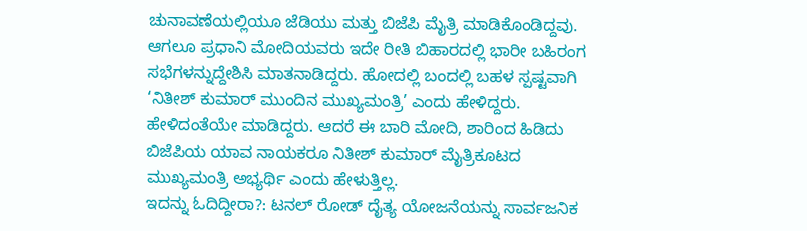ಚುನಾವಣೆಯಲ್ಲಿಯೂ ಜೆಡಿಯು ಮತ್ತು ಬಿಜೆಪಿ ಮೈತ್ರಿ ಮಾಡಿಕೊಂಡಿದ್ದವು. ಆಗಲೂ ಪ್ರಧಾನಿ ಮೋದಿಯವರು ಇದೇ ರೀತಿ ಬಿಹಾರದಲ್ಲಿ ಭಾರೀ ಬಹಿರಂಗ ಸಭೆಗಳನ್ನುದ್ದೇಶಿಸಿ ಮಾತನಾಡಿದ್ದರು. ಹೋದಲ್ಲಿ ಬಂದಲ್ಲಿ ಬಹಳ ಸ್ಪಷ್ಟವಾಗಿ ‘ನಿತೀಶ್ ಕುಮಾರ್ ಮುಂದಿನ ಮುಖ್ಯಮಂತ್ರಿ’ ಎಂದು ಹೇಳಿದ್ದರು. ಹೇಳಿದಂತೆಯೇ ಮಾಡಿದ್ದರು. ಆದರೆ ಈ ಬಾರಿ ಮೋದಿ, ಶಾರಿಂದ ಹಿಡಿದು ಬಿಜೆಪಿಯ ಯಾವ ನಾಯಕರೂ ನಿತೀಶ್ ಕುಮಾರ್ ಮೈತ್ರಿಕೂಟದ ಮುಖ್ಯಮಂತ್ರಿ ಅಭ್ಯರ್ಥಿ ಎಂದು ಹೇಳುತ್ತಿಲ್ಲ.
ಇದನ್ನು ಓದಿದ್ದೀರಾ?: ಟನಲ್ ರೋಡ್ ದೈತ್ಯ ಯೋಜನೆಯನ್ನು ಸಾರ್ವಜನಿಕ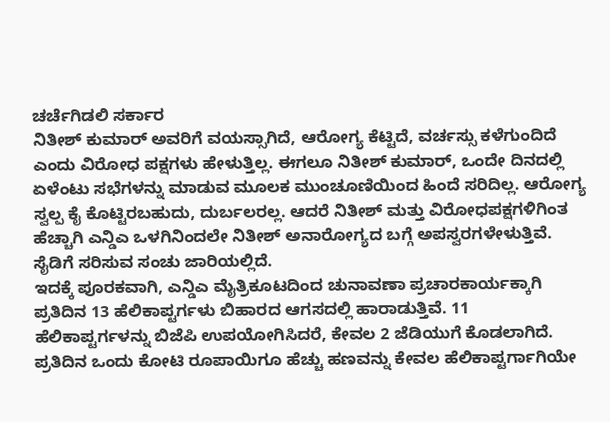ಚರ್ಚೆಗಿಡಲಿ ಸರ್ಕಾರ
ನಿತೀಶ್ ಕುಮಾರ್ ಅವರಿಗೆ ವಯಸ್ಸಾಗಿದೆ, ಆರೋಗ್ಯ ಕೆಟ್ಟಿದೆ, ವರ್ಚಸ್ಸು ಕಳೆಗುಂದಿದೆ ಎಂದು ವಿರೋಧ ಪಕ್ಷಗಳು ಹೇಳುತ್ತಿಲ್ಲ. ಈಗಲೂ ನಿತೀಶ್ ಕುಮಾರ್, ಒಂದೇ ದಿನದಲ್ಲಿ ಏಳೆಂಟು ಸಭೆಗಳನ್ನು ಮಾಡುವ ಮೂಲಕ ಮುಂಚೂಣಿಯಿಂದ ಹಿಂದೆ ಸರಿದಿಲ್ಲ. ಆರೋಗ್ಯ ಸ್ವಲ್ಪ ಕೈ ಕೊಟ್ಟಿರಬಹುದು, ದುರ್ಬಲರಲ್ಲ. ಆದರೆ ನಿತೀಶ್ ಮತ್ತು ವಿರೋಧಪಕ್ಷಗಳಿಗಿಂತ ಹೆಚ್ಚಾಗಿ ಎನ್ಡಿಎ ಒಳಗಿನಿಂದಲೇ ನಿತೀಶ್ ಅನಾರೋಗ್ಯದ ಬಗ್ಗೆ ಅಪಸ್ವರಗಳೇಳುತ್ತಿವೆ. ಸೈಡಿಗೆ ಸರಿಸುವ ಸಂಚು ಜಾರಿಯಲ್ಲಿದೆ.
ಇದಕ್ಕೆ ಪೂರಕವಾಗಿ, ಎನ್ಡಿಎ ಮೈತ್ರಿಕೂಟದಿಂದ ಚುನಾವಣಾ ಪ್ರಚಾರಕಾರ್ಯಕ್ಕಾಗಿ ಪ್ರತಿದಿನ 13 ಹೆಲಿಕಾಪ್ಟರ್ಗಳು ಬಿಹಾರದ ಆಗಸದಲ್ಲಿ ಹಾರಾಡುತ್ತಿವೆ. 11 ಹೆಲಿಕಾಪ್ಟರ್ಗಳನ್ನು ಬಿಜೆಪಿ ಉಪಯೋಗಿಸಿದರೆ, ಕೇವಲ 2 ಜೆಡಿಯುಗೆ ಕೊಡಲಾಗಿದೆ. ಪ್ರತಿದಿನ ಒಂದು ಕೋಟಿ ರೂಪಾಯಿಗೂ ಹೆಚ್ಚು ಹಣವನ್ನು ಕೇವಲ ಹೆಲಿಕಾಪ್ಟರ್ಗಾಗಿಯೇ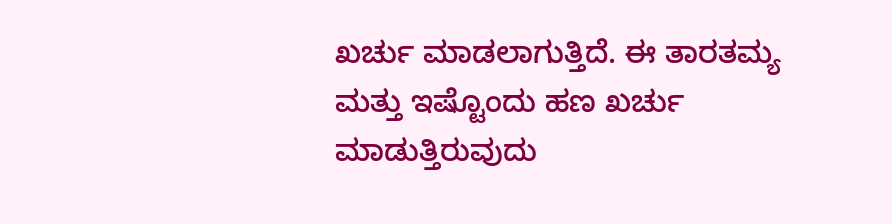ಖರ್ಚು ಮಾಡಲಾಗುತ್ತಿದೆ. ಈ ತಾರತಮ್ಯ ಮತ್ತು ಇಷ್ಟೊಂದು ಹಣ ಖರ್ಚು ಮಾಡುತ್ತಿರುವುದು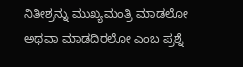ನಿತೀಶ್ರನ್ನು ಮುಖ್ಯಮಂತ್ರಿ ಮಾಡಲೋ ಅಥವಾ ಮಾಡದಿರಲೋ ಎಂಬ ಪ್ರಶ್ನೆ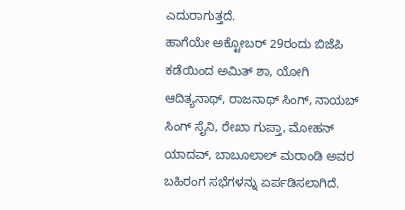ಎದುರಾಗುತ್ತದೆ.
ಹಾಗೆಯೇ ಅಕ್ಟೋಬರ್ 29ರಂದು ಬಿಜೆಪಿ ಕಡೆಯಿಂದ ಅಮಿತ್ ಶಾ, ಯೋಗಿ ಆದಿತ್ಯನಾಥ್, ರಾಜನಾಥ್ ಸಿಂಗ್, ನಾಯಬ್ ಸಿಂಗ್ ಸೈನಿ, ರೇಖಾ ಗುಪ್ತಾ, ಮೋಹನ್ ಯಾದವ್, ಬಾಬೂಲಾಲ್ ಮರಾಂಡಿ ಅವರ ಬಹಿರಂಗ ಸಭೆಗಳನ್ನು ಏರ್ಪಡಿಸಲಾಗಿದೆ.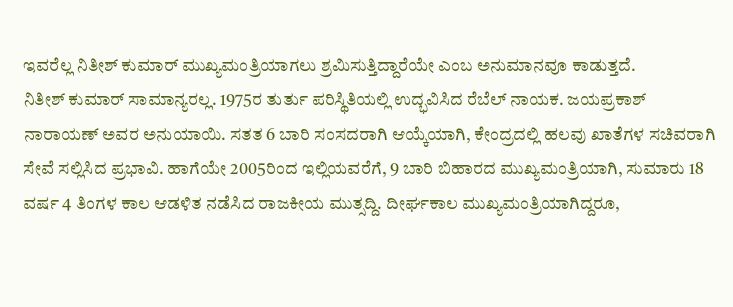ಇವರೆಲ್ಲ ನಿತೀಶ್ ಕುಮಾರ್ ಮುಖ್ಯಮಂತ್ರಿಯಾಗಲು ಶ್ರಮಿಸುತ್ತಿದ್ದಾರೆಯೇ ಎಂಬ ಅನುಮಾನವೂ ಕಾಡುತ್ತದೆ.
ನಿತೀಶ್ ಕುಮಾರ್ ಸಾಮಾನ್ಯರಲ್ಲ. 1975ರ ತುರ್ತು ಪರಿಸ್ಥಿತಿಯಲ್ಲಿ ಉದ್ಭವಿಸಿದ ರೆಬೆಲ್ ನಾಯಕ. ಜಯಪ್ರಕಾಶ್ ನಾರಾಯಣ್ ಅವರ ಅನುಯಾಯಿ. ಸತತ 6 ಬಾರಿ ಸಂಸದರಾಗಿ ಆಯ್ಕೆಯಾಗಿ, ಕೇಂದ್ರದಲ್ಲಿ ಹಲವು ಖಾತೆಗಳ ಸಚಿವರಾಗಿ ಸೇವೆ ಸಲ್ಲಿಸಿದ ಪ್ರಭಾವಿ. ಹಾಗೆಯೇ 2005ರಿಂದ ಇಲ್ಲಿಯವರೆಗೆ, 9 ಬಾರಿ ಬಿಹಾರದ ಮುಖ್ಯಮಂತ್ರಿಯಾಗಿ, ಸುಮಾರು 18 ವರ್ಷ 4 ತಿಂಗಳ ಕಾಲ ಆಡಳಿತ ನಡೆಸಿದ ರಾಜಕೀಯ ಮುತ್ಸದ್ದಿ. ದೀರ್ಘಕಾಲ ಮುಖ್ಯಮಂತ್ರಿಯಾಗಿದ್ದರೂ,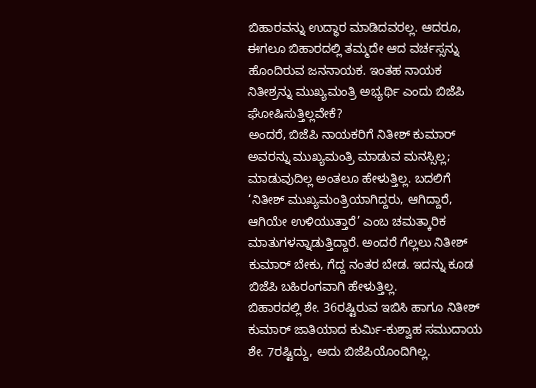ಬಿಹಾರವನ್ನು ಉದ್ಧಾರ ಮಾಡಿದವರಲ್ಲ. ಆದರೂ, ಈಗಲೂ ಬಿಹಾರದಲ್ಲಿ ತಮ್ಮದೇ ಆದ ವರ್ಚಸ್ಸನ್ನು ಹೊಂದಿರುವ ಜನನಾಯಕ. ಇಂತಹ ನಾಯಕ ನಿತೀಶ್ರನ್ನು ಮುಖ್ಯಮಂತ್ರಿ ಅಭ್ಯರ್ಥಿ ಎಂದು ಬಿಜೆಪಿ ಘೋಷಿಸುತ್ತಿಲ್ಲವೇಕೆ?
ಅಂದರೆ, ಬಿಜೆಪಿ ನಾಯಕರಿಗೆ ನಿತೀಶ್ ಕುಮಾರ್ ಅವರನ್ನು ಮುಖ್ಯಮಂತ್ರಿ ಮಾಡುವ ಮನಸ್ಸಿಲ್ಲ; ಮಾಡುವುದಿಲ್ಲ ಅಂತಲೂ ಹೇಳುತ್ತಿಲ್ಲ. ಬದಲಿಗೆ ‘ನಿತೀಶ್ ಮುಖ್ಯಮಂತ್ರಿಯಾಗಿದ್ದರು, ಆಗಿದ್ದಾರೆ, ಆಗಿಯೇ ಉಳಿಯುತ್ತಾರೆ’ ಎಂಬ ಚಮತ್ಕಾರಿಕ ಮಾತುಗಳನ್ನಾಡುತ್ತಿದ್ದಾರೆ. ಅಂದರೆ ಗೆಲ್ಲಲು ನಿತೀಶ್ ಕುಮಾರ್ ಬೇಕು, ಗೆದ್ದ ನಂತರ ಬೇಡ. ಇದನ್ನು ಕೂಡ ಬಿಜೆಪಿ ಬಹಿರಂಗವಾಗಿ ಹೇಳುತ್ತಿಲ್ಲ.
ಬಿಹಾರದಲ್ಲಿ ಶೇ. 36ರಷ್ಟಿರುವ ಇಬಿಸಿ ಹಾಗೂ ನಿತೀಶ್ ಕುಮಾರ್ ಜಾತಿಯಾದ ಕುರ್ಮಿ-ಕುಶ್ವಾಹ ಸಮುದಾಯ ಶೇ. 7ರಷ್ಟಿದ್ದು, ಅದು ಬಿಜೆಪಿಯೊಂದಿಗಿಲ್ಲ.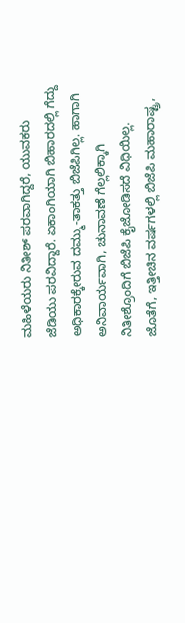ಮಹಿಳೆಯರು ನಿತೀಶ್ ಪರವಾಗಿದ್ದರೆ, ಯುವಕರು ಜೆಡಿಯು ಪರವಿದ್ದಾರೆ. ಏಕಾಂಗಿಯಾಗಿ ಬಿಹಾರದಲ್ಲಿ ಗೆದ್ದು ಅಧಿಕಾರಕ್ಕೇರುವ ದಮ್ಮು-ತಾಕತ್ತು ಬಿಜೆಪಿಗಿಲ್ಲ. ಹಾಗಾಗಿ ಅನಿವಾರ್ಯವಾಗಿ, ಚುನಾವಣೆ ಗೆಲ್ಲಲಿಕ್ಕಾಗಿ ನಿತೀಶ್ರೊಂದಿಗೆ ಬಿಜೆಪಿ ಕೈಜೋಡಿಸದೆ ವಿಧಿಯಿಲ್ಲ.
ಜೊತೆಗೆ, ಇತ್ತೀಚಿನ ವರ್ಷಗಳಲ್ಲಿ ಬಿಜೆಪಿ ಮಹಾರಾಷ್ಟ್ರ,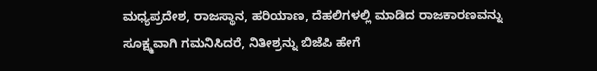ಮಧ್ಯಪ್ರದೇಶ, ರಾಜಸ್ಥಾನ, ಹರಿಯಾಣ, ದೆಹಲಿಗಳಲ್ಲಿ ಮಾಡಿದ ರಾಜಕಾರಣವನ್ನು ಸೂಕ್ಷ್ಮವಾಗಿ ಗಮನಿಸಿದರೆ, ನಿತೀಶ್ರನ್ನು ಬಿಜೆಪಿ ಹೇಗೆ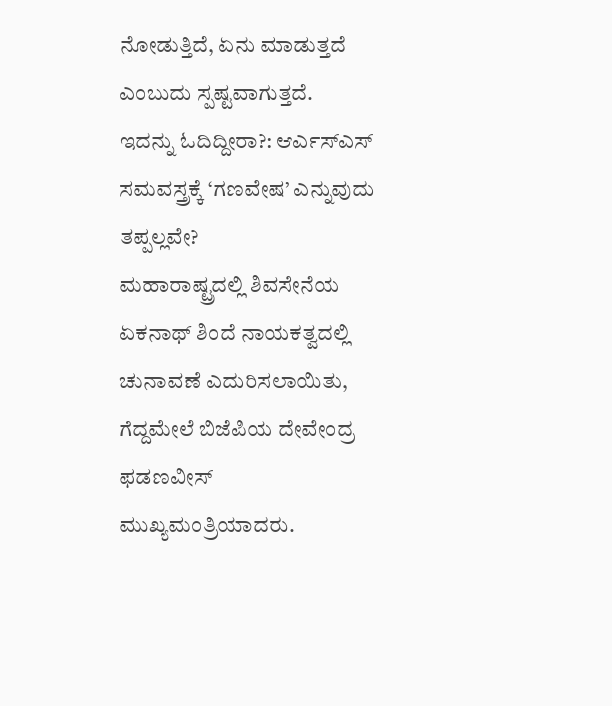ನೋಡುತ್ತಿದೆ, ಏನು ಮಾಡುತ್ತದೆ ಎಂಬುದು ಸ್ಪಷ್ಟವಾಗುತ್ತದೆ.
ಇದನ್ನು ಓದಿದ್ದೀರಾ?: ಆರ್ಎಸ್ಎಸ್ ಸಮವಸ್ತ್ರಕ್ಕೆ ‘ಗಣವೇಷ’ ಎನ್ನುವುದು ತಪ್ಪಲ್ಲವೇ?
ಮಹಾರಾಷ್ಟ್ರದಲ್ಲಿ ಶಿವಸೇನೆಯ ಏಕನಾಥ್ ಶಿಂದೆ ನಾಯಕತ್ವದಲ್ಲಿ ಚುನಾವಣೆ ಎದುರಿಸಲಾಯಿತು, ಗೆದ್ದಮೇಲೆ ಬಿಜೆಪಿಯ ದೇವೇಂದ್ರ ಫಡಣವೀಸ್ ಮುಖ್ಯಮಂತ್ರಿಯಾದರು.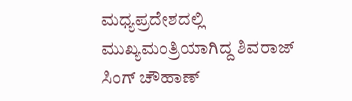ಮಧ್ಯಪ್ರದೇಶದಲ್ಲಿ ಮುಖ್ಯಮಂತ್ರಿಯಾಗಿದ್ದ ಶಿವರಾಜ್ ಸಿಂಗ್ ಚೌಹಾಣ್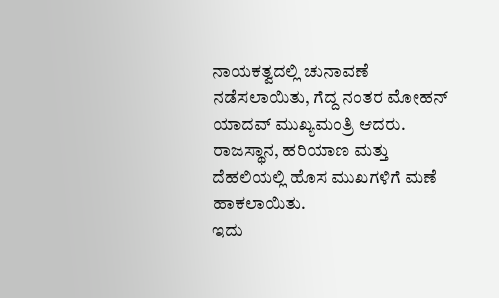ನಾಯಕತ್ವದಲ್ಲಿ ಚುನಾವಣೆ ನಡೆಸಲಾಯಿತು, ಗೆದ್ದ ನಂತರ ಮೋಹನ್ ಯಾದವ್ ಮುಖ್ಯಮಂತ್ರಿ ಆದರು. ರಾಜಸ್ಥಾನ, ಹರಿಯಾಣ ಮತ್ತು ದೆಹಲಿಯಲ್ಲಿ ಹೊಸ ಮುಖಗಳಿಗೆ ಮಣೆ ಹಾಕಲಾಯಿತು.
ಇದು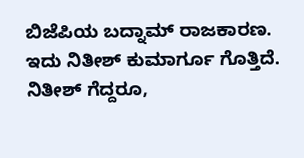ಬಿಜೆಪಿಯ ಬದ್ನಾಮ್ ರಾಜಕಾರಣ. ಇದು ನಿತೀಶ್ ಕುಮಾರ್ಗೂ ಗೊತ್ತಿದೆ. ನಿತೀಶ್ ಗೆದ್ದರೂ,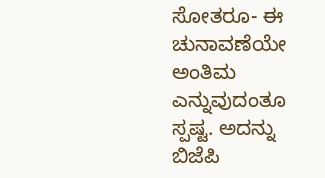ಸೋತರೂ- ಈ ಚುನಾವಣೆಯೇ ಅಂತಿಮ ಎನ್ನುವುದಂತೂ ಸ್ಪಷ್ಟ. ಅದನ್ನು ಬಿಜೆಪಿ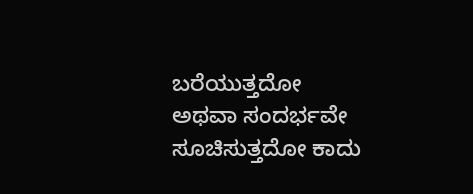ಬರೆಯುತ್ತದೋ ಅಥವಾ ಸಂದರ್ಭವೇ ಸೂಚಿಸುತ್ತದೋ ಕಾದು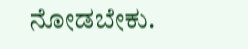ನೋಡಬೇಕು.